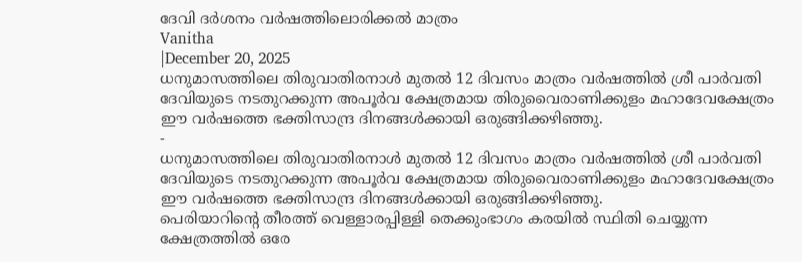ദേവി ദർശനം വർഷത്തിലൊരിക്കൽ മാത്രം
Vanitha
|December 20, 2025
ധനുമാസത്തിലെ തിരുവാതിരനാൾ മുതൽ 12 ദിവസം മാത്രം വർഷത്തിൽ ശ്രീ പാർവതി ദേവിയുടെ നടതുറക്കുന്ന അപൂർവ ക്ഷേത്രമായ തിരുവൈരാണിക്കുളം മഹാദേവക്ഷേത്രം ഈ വർഷത്തെ ഭക്തിസാന്ദ്ര ദിനങ്ങൾക്കായി ഒരുങ്ങിക്കഴിഞ്ഞു.
-
ധനുമാസത്തിലെ തിരുവാതിരനാൾ മുതൽ 12 ദിവസം മാത്രം വർഷത്തിൽ ശ്രീ പാർവതി ദേവിയുടെ നടതുറക്കുന്ന അപൂർവ ക്ഷേത്രമായ തിരുവൈരാണിക്കുളം മഹാദേവക്ഷേത്രം ഈ വർഷത്തെ ഭക്തിസാന്ദ്ര ദിനങ്ങൾക്കായി ഒരുങ്ങിക്കഴിഞ്ഞു.
പെരിയാറിന്റെ തീരത്ത് വെള്ളാരപ്പിള്ളി തെക്കുംഭാഗം കരയിൽ സ്ഥിതി ചെയ്യുന്ന ക്ഷേത്രത്തിൽ ഒരേ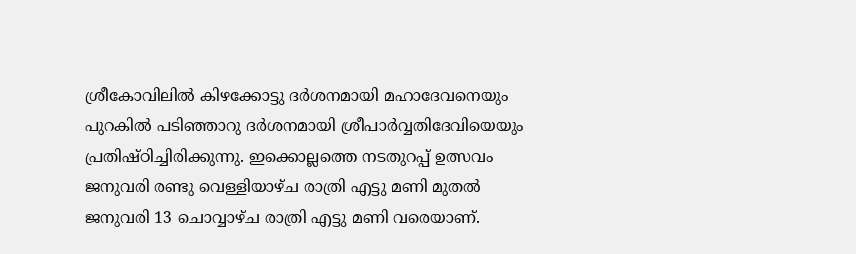ശ്രീകോവിലിൽ കിഴക്കോട്ടു ദർശനമായി മഹാദേവനെയും പുറകിൽ പടിഞ്ഞാറു ദർശനമായി ശ്രീപാർവ്വതിദേവിയെയും പ്രതിഷ്ഠിച്ചിരിക്കുന്നു. ഇക്കൊല്ലത്തെ നടതുറപ്പ് ഉത്സവം ജനുവരി രണ്ടു വെള്ളിയാഴ്ച രാത്രി എട്ടു മണി മുതൽ ജനുവരി 13 ചൊവ്വാഴ്ച രാത്രി എട്ടു മണി വരെയാണ്.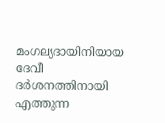മംഗല്യദായിനിയായ ദേവീ ദർശനത്തിനായി എത്തുന്ന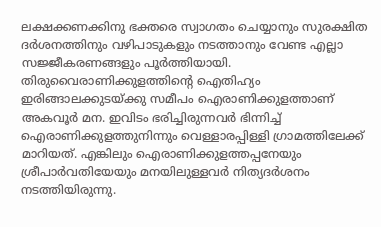ലക്ഷക്കണക്കിനു ഭക്തരെ സ്വാഗതം ചെയ്യാനും സുരക്ഷിത ദർശനത്തിനും വഴിപാടുകളും നടത്താനും വേണ്ട എല്ലാ സജ്ജീകരണങ്ങളും പൂർത്തിയായി.
തിരുവൈരാണിക്കുളത്തിന്റെ ഐതിഹ്യം
ഇരിങ്ങാലക്കുടയ്ക്കു സമീപം ഐരാണിക്കുളത്താണ് അകവൂർ മന. ഇവിടം ഭരിച്ചിരുന്നവർ ഭിന്നിച്ച് ഐരാണിക്കുളത്തുനിന്നും വെള്ളാരപ്പിള്ളി ഗ്രാമത്തിലേക്ക് മാറിയത്. എങ്കിലും ഐരാണിക്കുളത്തപ്പനേയും ശ്രീപാർവതിയേയും മനയിലുള്ളവർ നിത്യദർശനം നടത്തിയിരുന്നു.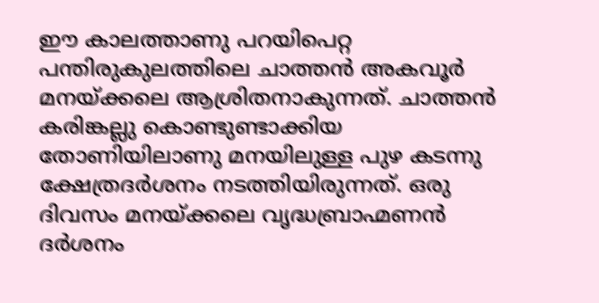ഈ കാലത്താണു പറയിപെറ്റ പന്തിരുകുലത്തിലെ ചാത്തൻ അകവൂർ മനയ്ക്കലെ ആശ്രിതനാകുന്നത്. ചാത്തൻ കരിങ്കല്ലു കൊണ്ടുണ്ടാക്കിയ തോണിയിലാണു മനയിലുള്ള പുഴ കടന്നു ക്ഷേത്രദർശനം നടത്തിയിരുന്നത്. ഒരു ദിവസം മനയ്ക്കലെ വൃദ്ധബ്രാഹ്മണൻ ദർശനം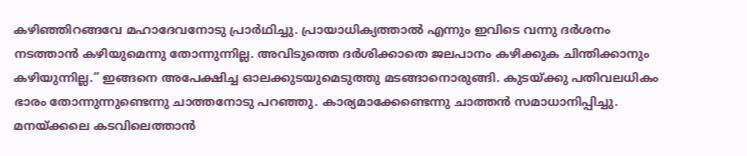കഴിഞ്ഞിറങ്ങവേ മഹാദേവനോടു പ്രാർഥിച്ചു. പ്രായാധിക്യത്താൽ എന്നും ഇവിടെ വന്നു ദർശനം നടത്താൻ കഴിയുമെന്നു തോന്നുന്നില്ല. അവിടുത്തെ ദർശിക്കാതെ ജലപാനം കഴിക്കുക ചിന്തിക്കാനും കഴിയുന്നില്ല.” ഇങ്ങനെ അപേക്ഷിച്ച ഓലക്കുടയുമെടുത്തു മടങ്ങാനൊരുങ്ങി. കുടയ്ക്കു പതിവലധികം ഭാരം തോന്നുന്നുണ്ടെന്നു ചാത്തനോടു പറഞ്ഞു. കാര്യമാക്കേണ്ടെന്നു ചാത്തൻ സമാധാനിപ്പിച്ചു.
മനയ്ക്കലെ കടവിലെത്താൻ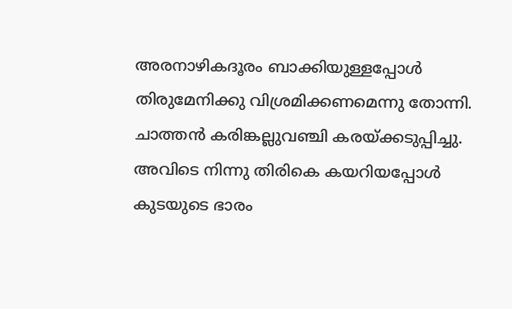അരനാഴികദൂരം ബാക്കിയുള്ളപ്പോൾ തിരുമേനിക്കു വിശ്രമിക്കണമെന്നു തോന്നി. ചാത്തൻ കരിങ്കല്ലുവഞ്ചി കരയ്ക്കടുപ്പിച്ചു. അവിടെ നിന്നു തിരികെ കയറിയപ്പോൾ കുടയുടെ ഭാരം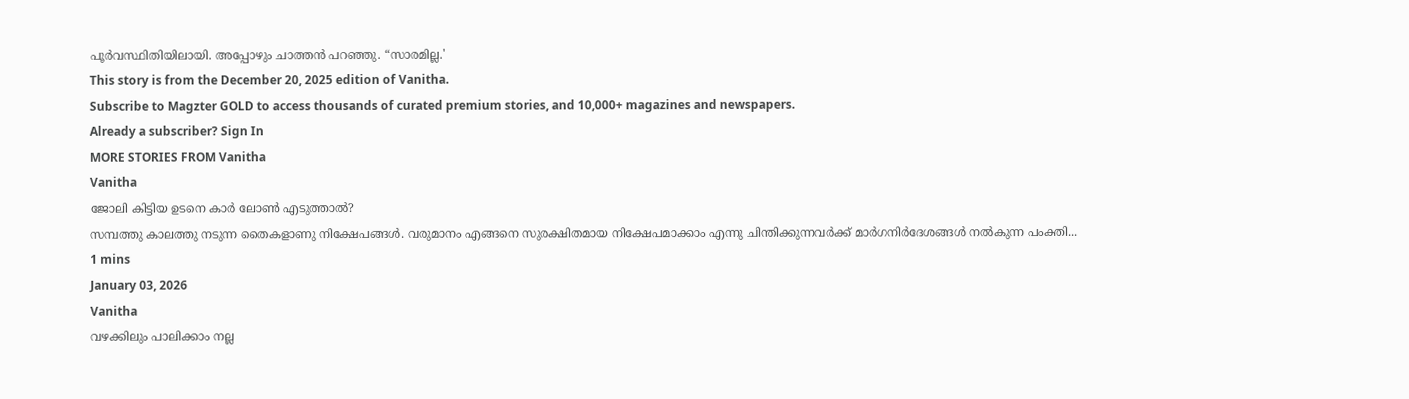പൂർവസ്ഥിതിയിലായി. അപ്പോഴും ചാത്തൻ പറഞ്ഞു. “സാരമില്ല.'
This story is from the December 20, 2025 edition of Vanitha.
Subscribe to Magzter GOLD to access thousands of curated premium stories, and 10,000+ magazines and newspapers.
Already a subscriber? Sign In
MORE STORIES FROM Vanitha
Vanitha
ജോലി കിട്ടിയ ഉടനെ കാർ ലോൺ എടുത്താൽ?
സമ്പത്തു കാലത്തു നടുന്ന തൈകളാണു നിക്ഷേപങ്ങൾ. വരുമാനം എങ്ങനെ സുരക്ഷിതമായ നിക്ഷേപമാക്കാം എന്നു ചിന്തിക്കുന്നവർക്ക് മാർഗനിർദേശങ്ങൾ നൽകുന്ന പംക്തി...
1 mins
January 03, 2026
Vanitha
വഴക്കിലും പാലിക്കാം നല്ല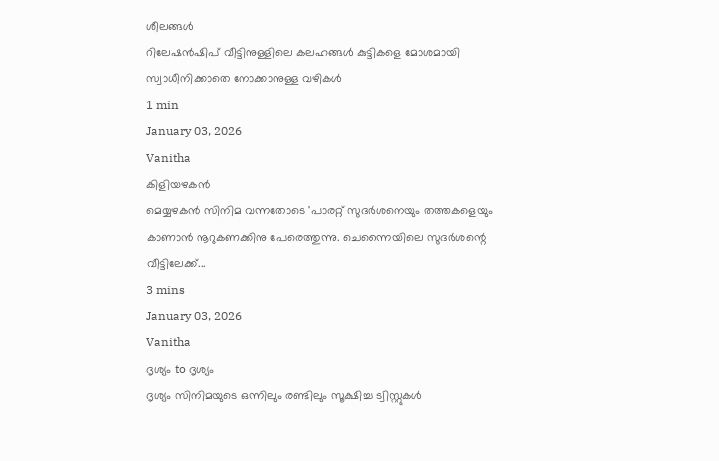ശീലങ്ങൾ
റിലേഷൻഷിപ് വീട്ടിനുള്ളിലെ കലഹങ്ങൾ കുട്ടികളെ മോശമായി സ്വാധീനിക്കാതെ നോക്കാനുള്ള വഴികൾ
1 min
January 03, 2026
Vanitha
കിളിയഴകൻ
മെയ്യഴകൻ സിനിമ വന്നതോടെ 'പാരറ്റ് സുദർശനെയും തത്തകളെയും കാണാൻ നൂറുകണക്കിനു പേരെത്തുന്നു. ചെന്നൈയിലെ സുദർശന്റെ വീട്ടിലേക്ക്...
3 mins
January 03, 2026
Vanitha
ദൃശ്യം to ദൃശ്യം
ദൃശ്യം സിനിമയുടെ ഒന്നിലും രണ്ടിലും സൂക്ഷിച്ച ട്വിസ്റ്റുകൾ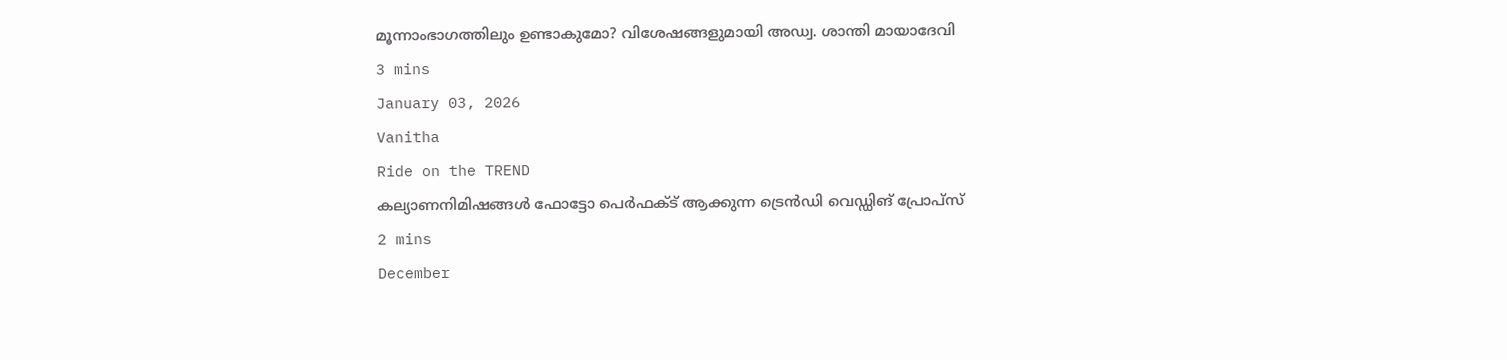മൂന്നാംഭാഗത്തിലും ഉണ്ടാകുമോ? വിശേഷങ്ങളുമായി അഡ്വ. ശാന്തി മായാദേവി
3 mins
January 03, 2026
Vanitha
Ride on the TREND
കല്യാണനിമിഷങ്ങൾ ഫോട്ടോ പെർഫക്ട് ആക്കുന്ന ട്രെൻഡി വെഡ്ഡിങ് പ്രോപ്സ്
2 mins
December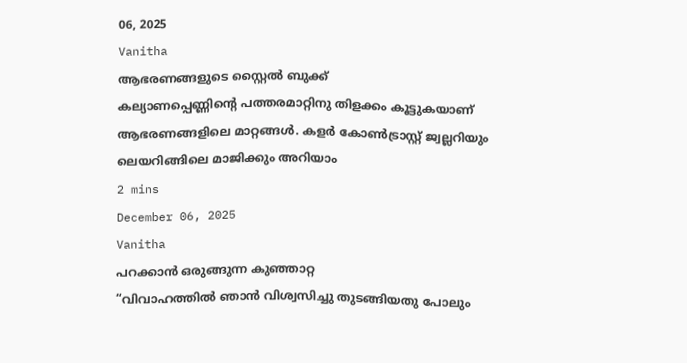06, 2025
Vanitha
ആഭരണങ്ങളുടെ സ്റ്റൈൽ ബുക്ക്
കല്യാണപ്പെണ്ണിന്റെ പത്തരമാറ്റിനു തിളക്കം കൂട്ടുകയാണ് ആഭരണങ്ങളിലെ മാറ്റങ്ങൾ. കളർ കോൺട്രാസ്റ്റ് ജ്വല്ലറിയും ലെയറിങ്ങിലെ മാജിക്കും അറിയാം
2 mins
December 06, 2025
Vanitha
പറക്കാൻ ഒരുങ്ങുന്ന കുഞ്ഞാറ്റ
“വിവാഹത്തിൽ ഞാൻ വിശ്വസിച്ചു തുടങ്ങിയതു പോലും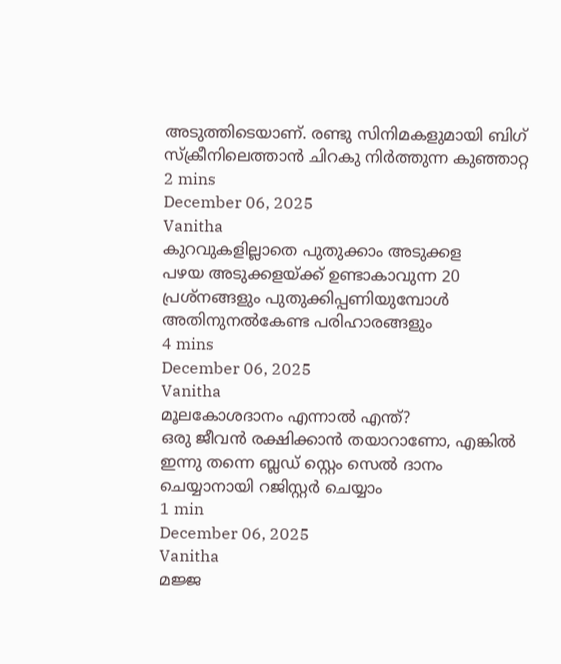അടുത്തിടെയാണ്. രണ്ടു സിനിമകളുമായി ബിഗ് സ്ക്രീനിലെത്താൻ ചിറകു നിർത്തുന്ന കുഞ്ഞാറ്റ
2 mins
December 06, 2025
Vanitha
കുറവുകളില്ലാതെ പുതുക്കാം അടുക്കള
പഴയ അടുക്കളയ്ക്ക് ഉണ്ടാകാവുന്ന 20 പ്രശ്നങ്ങളും പുതുക്കിപ്പണിയുമ്പോൾ അതിനുനൽകേണ്ട പരിഹാരങ്ങളും
4 mins
December 06, 2025
Vanitha
മൂലകോശദാനം എന്നാൽ എന്ത്?
ഒരു ജീവൻ രക്ഷിക്കാൻ തയാറാണോ, എങ്കിൽ ഇന്നു തന്നെ ബ്ലഡ് സ്റ്റെം സെൽ ദാനം ചെയ്യാനായി റജിസ്റ്റർ ചെയ്യാം
1 min
December 06, 2025
Vanitha
മജ്ജ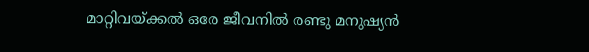മാറ്റിവയ്ക്കൽ ഒരേ ജീവനിൽ രണ്ടു മനുഷ്യൻ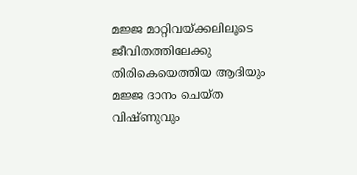മജ്ജ മാറ്റിവയ്ക്കലിലൂടെ ജീവിതത്തിലേക്കു തിരികെയെത്തിയ ആദിയും മജ്ജ ദാനം ചെയ്ത വിഷ്ണുവും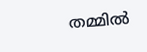തമ്മിൽ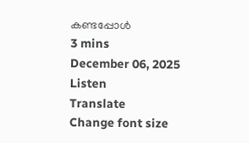കണ്ടപ്പോൾ
3 mins
December 06, 2025
Listen
Translate
Change font size